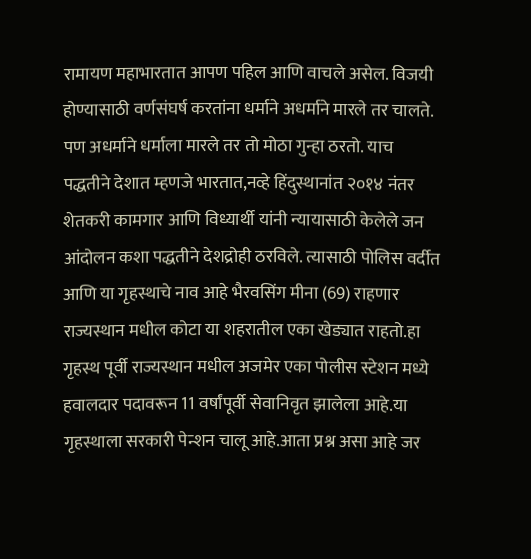रामायण महाभारतात आपण पहिल आणि वाचले असेल. विजयी होण्यासाठी वर्णसंघर्ष करतांना धर्माने अधर्माने मारले तर चालते. पण अधर्माने धर्माला मारले तर तो मोठा गुन्हा ठरतो. याच पद्धतीने देशात म्हणजे भारतात,नव्हे हिंदुस्थानांत २०१४ नंतर शेतकरी कामगार आणि विध्यार्थी यांनी न्यायासाठी केलेले जन आंदोलन कशा पद्धतीने देशद्रोही ठरविले. त्यासाठी पोलिस वर्दीत आणि या गृहस्थाचे नाव आहे भैरवसिंग मीना (69) राहणार राज्यस्थान मधील कोटा या शहरातील एका खेड्यात राहतो.हा गृहस्थ पूर्वी राज्यस्थान मधील अजमेर एका पोलीस स्टेशन मध्ये हवालदार पदावरून 11 वर्षांपूर्वी सेवानिवृत झालेला आहे.या गृहस्थाला सरकारी पेन्शन चालू आहे.आता प्रश्न असा आहे जर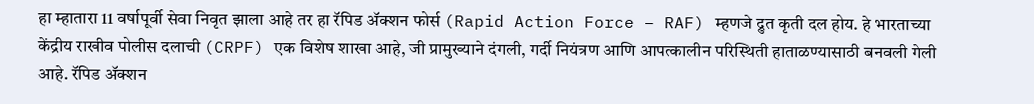हा म्हातारा 11 वर्षापूर्वी सेवा निवृत झाला आहे तर हा रॅपिड ॲक्शन फोर्स (Rapid Action Force – RAF) म्हणजे द्रुत कृती दल होय. हे भारताच्या केंद्रीय राखीव पोलीस दलाची (CRPF) एक विशेष शाखा आहे, जी प्रामुख्याने दंगली, गर्दी नियंत्रण आणि आपत्कालीन परिस्थिती हाताळण्यासाठी बनवली गेली आहे. रॅपिड ॲक्शन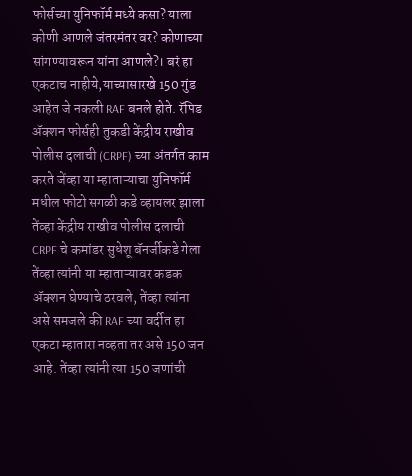फोर्सच्या युनिफॉर्म मध्ये कसा? याला कोणी आणले जंतरमंतर वर? कोणाच्या सांगण्यावरून यांना आणले?। बरं हा एकटाच नाहीये,याच्यासारखे 150 गुंड आहेत जे नकली RAF बनले होते. रॅपिड ॲक्शन फोर्सही तुकडी केंद्रीय राखीव पोलीस दलाची (CRPF) च्या अंतर्गत काम करते जेंव्हा या म्हाताऱ्याचा युनिफॉर्म मधील फोटो सगळी कडे व्हायलर झाला तेंव्हा केंद्रीय राखीव पोलीस दलाची CRPF चे कमांडर सुधेशू बॅनर्जीकडे गेला तेंव्हा त्यांनी या म्हाताऱ्यावर कडक ॲक्शन घेण्याचे ठरवले, तेंव्हा त्यांना असे समजले की RAF च्या वर्दीत हा एकटा म्हातारा नव्हता तर असे 150 जन आहे. तेंव्हा त्यांनी त्या 150 जणांची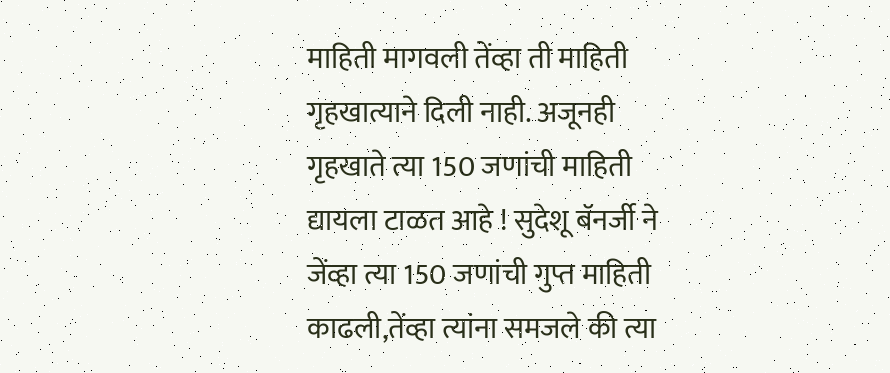माहिती मागवली तेंव्हा ती माहिती गृहखात्याने दिली नाही. अजूनही गृहखाते त्या 150 जणांची माहिती द्यायला टाळत आहे ! सुदेशू बॅनर्जी ने जेंव्हा त्या 150 जणांची गुप्त माहिती काढली,तेंव्हा त्यांना समजले की त्या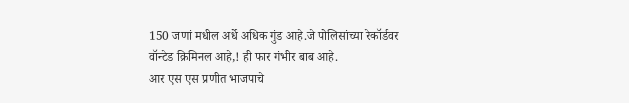150 जणां मधील अर्धे अधिक गुंड आहे.जे पोलिसांच्या रेकॉर्डवर वॉन्टेड क्रिमिनल आहे,! ही फार गंभीर बाब आहे.
आर एस एस प्रणीत भाजपाचे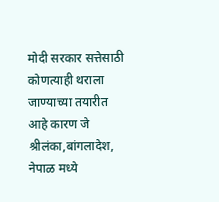मोदी सरकार सत्तेसाठी कोणत्याही थराला जाण्याच्या तयारीत आहे कारण जे श्रीलंका,बांगलादेश, नेपाळ मध्ये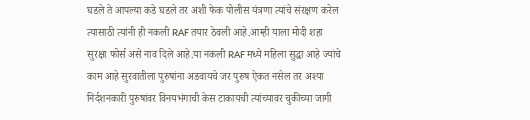घडले ते आपल्या कडे घडले तर अशी फेक पोलीस यंत्रणा त्यांचे संरक्षण करेल त्यासाठी त्यांनी ही नकली RAF तयार ठेवली आहे.आम्ही याला मोदी शहा सुरक्षा फोर्स असे नाव दिले आहे.या नकली RAF मध्ये महिला सुद्धा आहे ज्यांचे काम आहे सुरवातीला पुरुषांना अडवायचे जर पुरुष ऐकत नसेल तर अश्या निर्दशनकारी पुरुषांवर विनयभंगाची केस टाकायची त्यांच्यावर चुकीच्या जागी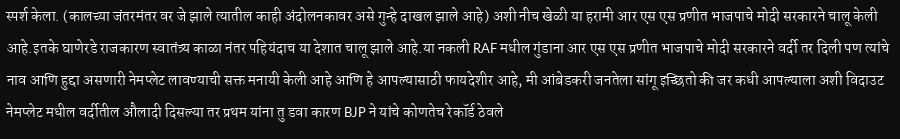स्पर्श केला. (कालच्या जंतरमंतर वर जे झाले त्यातील काही अंदोलनकावर असे गुन्हे दाखल झाले आहे) अशी नीच खेळी या हरामी आर एस एस प्रणीत भाजपाचे मोदी सरकारने चालू केली आहे.इतके घाणेरडे राजकारण स्वातंत्र्य काळा नंतर पहियंदाच या देशात चालू झाले आहे.या नकली RAF मधील गुंडाना आर एस एस प्रणीत भाजपाचे मोदी सरकारने वर्दी तर दिली पण त्यांचे नाव आणि हुद्दा असणारी नेमप्लेट लावण्याची सक्त मनायी केली आहे आणि हे आपल्यासाठी फायदेशीर आहे, मी आंबेडकरी जनतेला सांगू इच्छितो की जर कधी आपल्याला अशी विदाउट नेमप्लेट मधील वर्दीतील औलादी दिसल्या तर प्रथम यांना तु डवा कारण BJP ने यांचे कोणतेच रेकॉर्ड ठेवले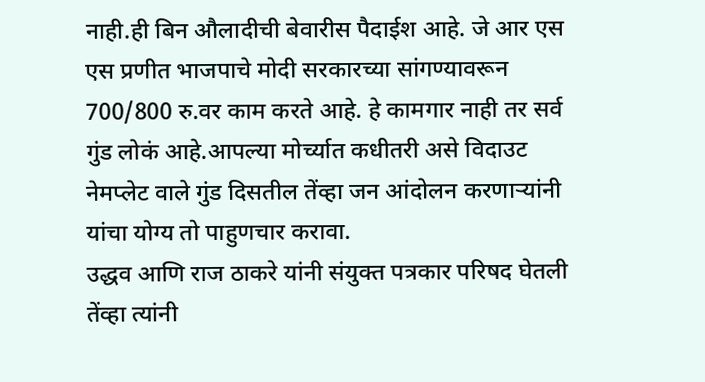नाही.ही बिन औलादीची बेवारीस पैदाईश आहे. जे आर एस एस प्रणीत भाजपाचे मोदी सरकारच्या सांगण्यावरून 700/800 रु.वर काम करते आहे. हे कामगार नाही तर सर्व गुंड लोकं आहे.आपल्या मोर्च्यात कधीतरी असे विदाउट नेमप्लेट वाले गुंड दिसतील तेंव्हा जन आंदोलन करणाऱ्यांनी यांचा योग्य तो पाहुणचार करावा.
उद्धव आणि राज ठाकरे यांनी संयुक्त पत्रकार परिषद घेतली तेंव्हा त्यांनी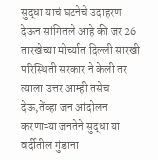सुद्धा याचं घटनेचे उदाहरण देऊन सांगितले आहे की जर 26 तारखेच्या मोर्च्यात दिल्ली सारखी परिस्थिती सरकार ने केली तर त्याला उत्तर आम्ही तसेच देऊ,तेंव्हा जन आंदोलन करणाऱ्या जनतेने सुद्धा या वर्दीतील गुंडाना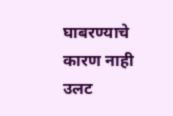घाबरण्याचे कारण नाही उलट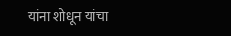यांना शोधून यांचा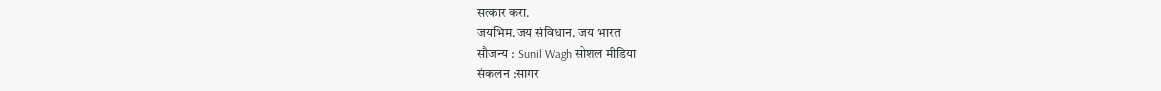सत्कार करा.
जयभिम.जय संविधान. जय भारत
सौजन्य : Sunil Wagh सोशल मीडिया
संकलन :सागर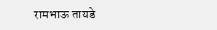रामभाऊ तायडे